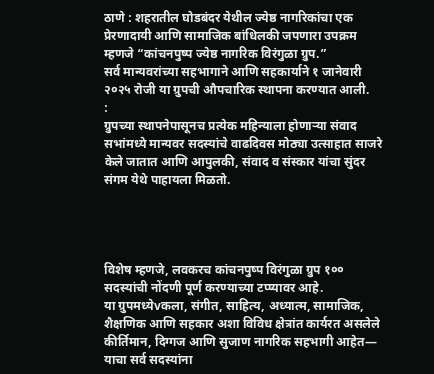ठाणे : शहरातील घोडबंदर येथील ज्येष्ठ नागरिकांचा एक प्रेरणादायी आणि सामाजिक बांधिलकी जपणारा उपक्रम म्हणजे “कांचनपुष्प ज्येष्ठ नागरिक विरंगुळा ग्रुप.”
सर्व मान्यवरांच्या सहभागाने आणि सहकार्याने १ जानेवारी २०२५ रोजी या ग्रुपची औपचारिक स्थापना करण्यात आली.
:
ग्रुपच्या स्थापनेपासूनच प्रत्येक महिन्याला होणाऱ्या संवाद सभांमध्ये मान्यवर सदस्यांचे वाढदिवस मोठ्या उत्साहात साजरे केले जातात आणि आपुलकी, संवाद व संस्कार यांचा सुंदर संगम येथे पाहायला मिळतो.




विशेष म्हणजे, लवकरच कांचनपुष्प विरंगुळा ग्रुप १०० सदस्यांची नोंदणी पूर्ण करण्याच्या टप्प्यावर आहे.
या ग्रुपमध्येvकला, संगीत, साहित्य, अध्यात्म, सामाजिक, शैक्षणिक आणि सहकार अशा विविध क्षेत्रांत कार्यरत असलेले
कीर्तिमान, दिग्गज आणि सुजाण नागरिक सहभागी आहेत—
याचा सर्व सदस्यांना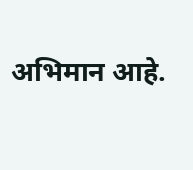अभिमान आहे.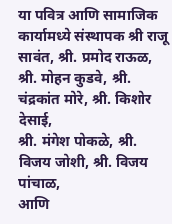या पवित्र आणि सामाजिक कार्यामध्ये संस्थापक श्री राजू सावंत, श्री. प्रमोद राऊळ, श्री. मोहन कुडवे, श्री. चंद्रकांत मोरे, श्री. किशोर देसाई,
श्री. मंगेश पोकळे, श्री. विजय जोशी, श्री. विजय पांचाळ,
आणि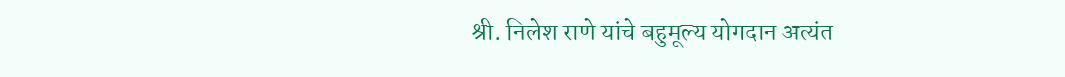श्री. निलेश राणे यांचे बहुमूल्य योगदान अत्यंत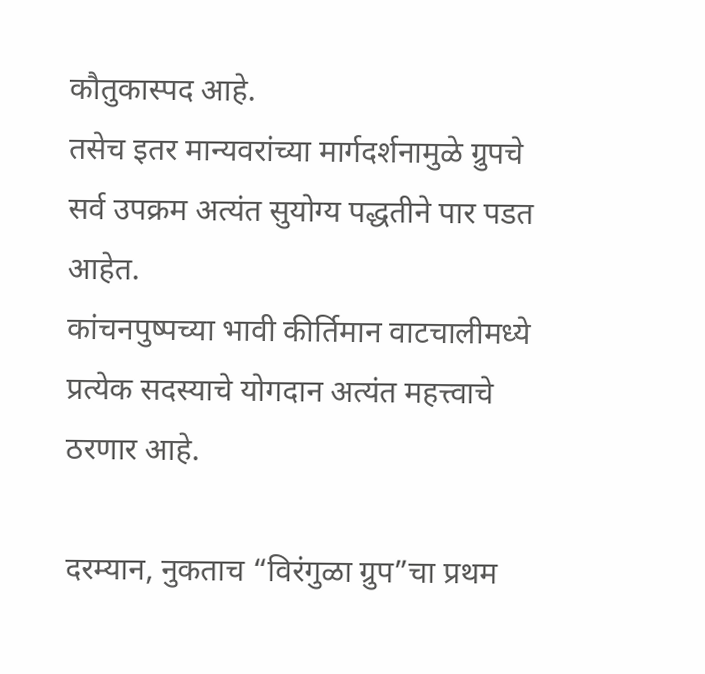कौतुकास्पद आहे.
तसेच इतर मान्यवरांच्या मार्गदर्शनामुळे ग्रुपचे सर्व उपक्रम अत्यंत सुयोग्य पद्धतीने पार पडत आहेत.
कांचनपुष्पच्या भावी कीर्तिमान वाटचालीमध्ये
प्रत्येक सदस्याचे योगदान अत्यंत महत्त्वाचे ठरणार आहे.

दरम्यान, नुकताच “विरंगुळा ग्रुप”चा प्रथम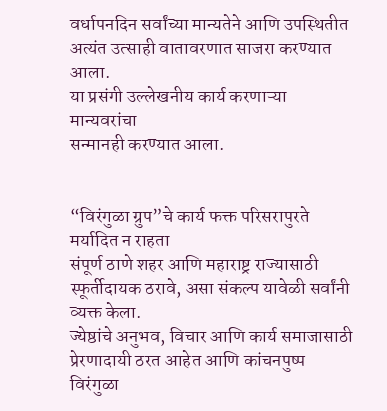वर्धापनदिन सर्वांच्या मान्यतेने आणि उपस्थितीत
अत्यंत उत्साही वातावरणात साजरा करण्यात आला.
या प्रसंगी उल्लेखनीय कार्य करणाऱ्या मान्यवरांचा
सन्मानही करण्यात आला.


“विरंगुळा ग्रुप”चे कार्य फक्त परिसरापुरते मर्यादित न राहता
संपूर्ण ठाणे शहर आणि महाराष्ट्र राज्यासाठी
स्फूर्तीदायक ठरावे, असा संकल्प यावेळी सर्वांनी व्यक्त केला.
ज्येष्ठांचे अनुभव, विचार आणि कार्य समाजासाठी प्रेरणादायी ठरत आहेत आणि कांचनपुष्प विरंगुळा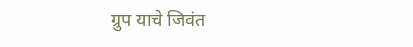ग्रुप याचे जिवंत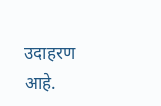उदाहरण आहे.